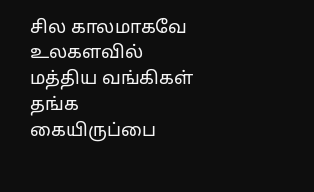சில காலமாகவே உலகளவில் மத்திய வங்கிகள் தங்க கையிருப்பை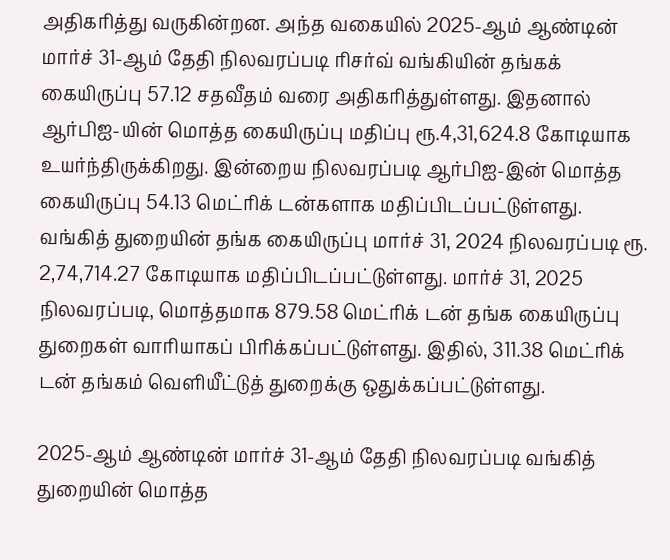அதிகரித்து வருகின்றன. அந்த வகையில் 2025-ஆம் ஆண்டின் மார்ச் 31-ஆம் தேதி நிலவரப்படி ரிசர்வ் வங்கியின் தங்கக் கையிருப்பு 57.12 சதவீதம் வரை அதிகரித்துள்ளது. இதனால் ஆர்பிஐ-யின் மொத்த கையிருப்பு மதிப்பு ரூ.4,31,624.8 கோடியாக உயர்ந்திருக்கிறது. இன்றைய நிலவரப்படி ஆர்பிஐ-இன் மொத்த கையிருப்பு 54.13 மெட்ரிக் டன்களாக மதிப்பிடப்பட்டுள்ளது.
வங்கித் துறையின் தங்க கையிருப்பு மார்ச் 31, 2024 நிலவரப்படி ரூ. 2,74,714.27 கோடியாக மதிப்பிடப்பட்டுள்ளது. மார்ச் 31, 2025 நிலவரப்படி, மொத்தமாக 879.58 மெட்ரிக் டன் தங்க கையிருப்பு துறைகள் வாரியாகப் பிரிக்கப்பட்டுள்ளது. இதில், 311.38 மெட்ரிக் டன் தங்கம் வெளியீட்டுத் துறைக்கு ஒதுக்கப்பட்டுள்ளது.

2025-ஆம் ஆண்டின் மார்ச் 31-ஆம் தேதி நிலவரப்படி வங்கித் துறையின் மொத்த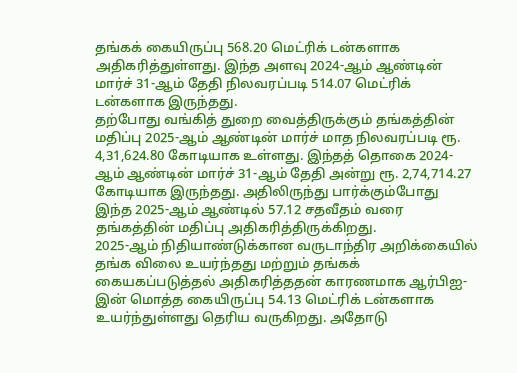தங்கக் கையிருப்பு 568.20 மெட்ரிக் டன்களாக அதிகரித்துள்ளது. இந்த அளவு 2024-ஆம் ஆண்டின் மார்ச் 31-ஆம் தேதி நிலவரப்படி 514.07 மெட்ரிக் டன்களாக இருந்தது.
தற்போது வங்கித் துறை வைத்திருக்கும் தங்கத்தின் மதிப்பு 2025-ஆம் ஆண்டின் மார்ச் மாத நிலவரப்படி ரூ. 4,31,624.80 கோடியாக உள்ளது. இந்தத் தொகை 2024-ஆம் ஆண்டின் மார்ச் 31-ஆம் தேதி அன்று ரூ. 2,74,714.27 கோடியாக இருந்தது. அதிலிருந்து பார்க்கும்போது இந்த 2025-ஆம் ஆண்டில் 57.12 சதவீதம் வரை தங்கத்தின் மதிப்பு அதிகரித்திருக்கிறது.
2025-ஆம் நிதியாண்டுக்கான வருடாந்திர அறிக்கையில் தங்க விலை உயர்ந்தது மற்றும் தங்கக் கையகப்படுத்தல் அதிகரித்ததன் காரணமாக ஆர்பிஐ-இன் மொத்த கையிருப்பு 54.13 மெட்ரிக் டன்களாக உயர்ந்துள்ளது தெரிய வருகிறது. அதோடு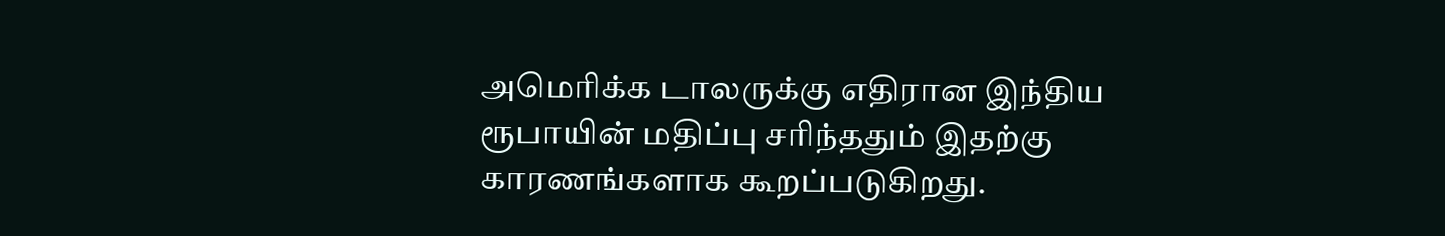அமெரிக்க டாலருக்கு எதிரான இந்திய ரூபாயின் மதிப்பு சரிந்ததும் இதற்கு காரணங்களாக கூறப்படுகிறது.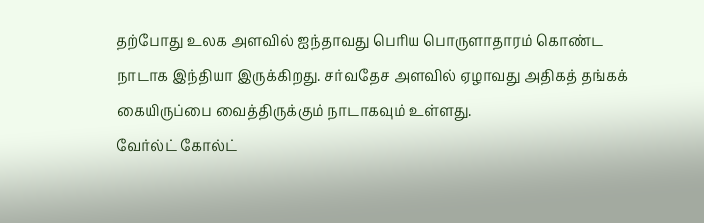தற்போது உலக அளவில் ஐந்தாவது பெரிய பொருளாதாரம் கொண்ட நாடாக இந்தியா இருக்கிறது. சர்வதேச அளவில் ஏழாவது அதிகத் தங்கக் கையிருப்பை வைத்திருக்கும் நாடாகவும் உள்ளது.
வேர்ல்ட் கோல்ட்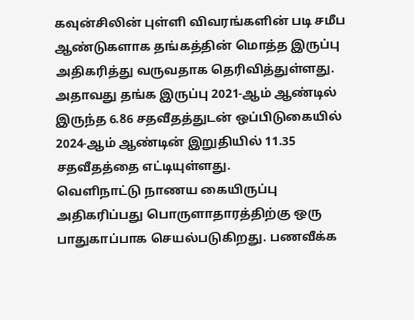கவுன்சிலின் புள்ளி விவரங்களின் படி சமீப ஆண்டுகளாக தங்கத்தின் மொத்த இருப்பு அதிகரித்து வருவதாக தெரிவித்துள்ளது. அதாவது தங்க இருப்பு 2021-ஆம் ஆண்டில் இருந்த 6.86 சதவீதத்துடன் ஒப்பிடுகையில் 2024-ஆம் ஆண்டின் இறுதியில் 11.35 சதவீதத்தை எட்டியுள்ளது.
வெளிநாட்டு நாணய கையிருப்பு அதிகரிப்பது பொருளாதாரத்திற்கு ஒரு பாதுகாப்பாக செயல்படுகிறது. பணவீக்க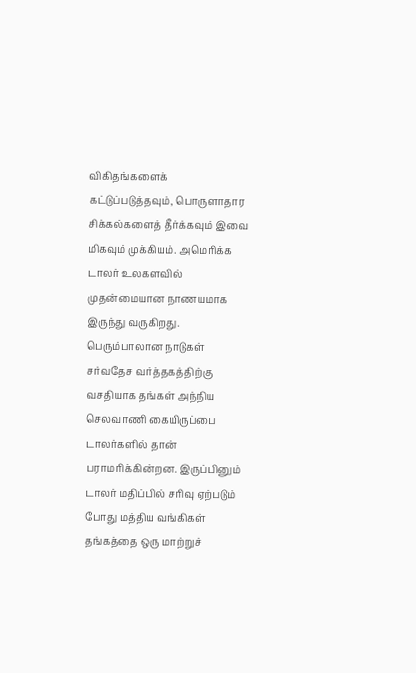விகிதங்களைக் கட்டுப்படுத்தவும், பொருளாதார சிக்கல்களைத் தீர்க்கவும் இவை மிகவும் முக்கியம். அமெரிக்க டாலர் உலகளவில் முதன்மையான நாணயமாக இருந்து வருகிறது. பெரும்பாலான நாடுகள் சர்வதேச வர்த்தகத்திற்கு வசதியாக தங்கள் அந்நிய செலவாணி கையிருப்பை டாலர்களில் தான் பராமரிக்கின்றன. இருப்பினும் டாலர் மதிப்பில் சரிவு ஏற்படும் போது மத்திய வங்கிகள் தங்கத்தை ஒரு மாற்றுச்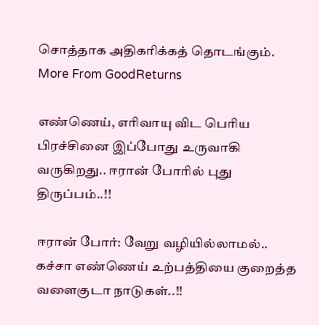சொத்தாக அதிகரிக்கத் தொடங்கும்.
More From GoodReturns

எண்ணெய், எரிவாயு விட பெரிய பிரச்சினை இப்போது உருவாகி வருகிறது.. ஈரான் போரில் புது திருப்பம்..!!

ஈரான் போர்: வேறு வழியில்லாமல்.. கச்சா எண்ணெய் உற்பத்தியை குறைத்த வளைகுடா நாடுகள்..!!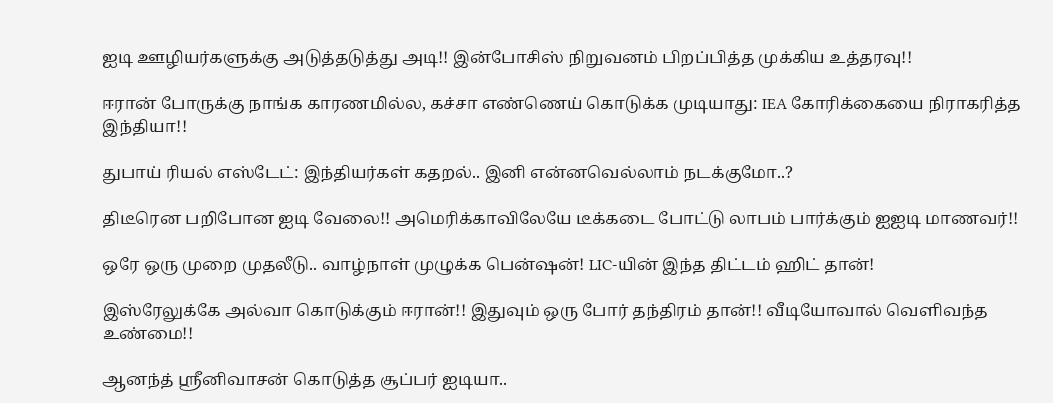ஐடி ஊழியர்களுக்கு அடுத்தடுத்து அடி!! இன்போசிஸ் நிறுவனம் பிறப்பித்த முக்கிய உத்தரவு!!

ஈரான் போருக்கு நாங்க காரணமில்ல, கச்சா எண்ணெய் கொடுக்க முடியாது: IEA கோரிக்கையை நிராகரித்த இந்தியா!!

துபாய் ரியல் எஸ்டேட்: இந்தியர்கள் கதறல்.. இனி என்னவெல்லாம் நடக்குமோ..?

திடீரென பறிபோன ஐடி வேலை!! அமெரிக்காவிலேயே டீக்கடை போட்டு லாபம் பார்க்கும் ஐஐடி மாணவர்!!

ஒரே ஒரு முறை முதலீடு.. வாழ்நாள் முழுக்க பென்ஷன்! LIC-யின் இந்த திட்டம் ஹிட் தான்!

இஸ்ரேலுக்கே அல்வா கொடுக்கும் ஈரான்!! இதுவும் ஒரு போர் தந்திரம் தான்!! வீடியோவால் வெளிவந்த உண்மை!!

ஆனந்த் ஸ்ரீனிவாசன் கொடுத்த சூப்பர் ஐடியா..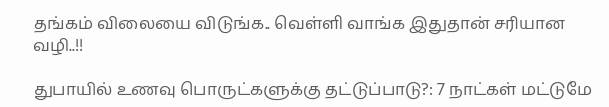தங்கம் விலையை விடுங்க.. வெள்ளி வாங்க இதுதான் சரியான வழி..!!

துபாயில் உணவு பொருட்களுக்கு தட்டுப்பாடு?: 7 நாட்கள் மட்டுமே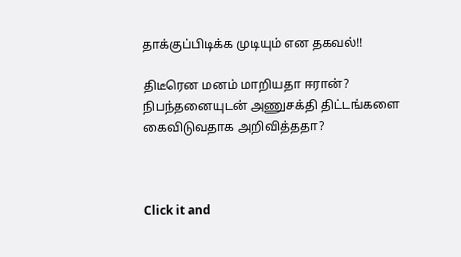தாக்குப்பிடிக்க முடியும் என தகவல்!!

திடீரென மனம் மாறியதா ஈரான்? நிபந்தனையுடன் அணுசக்தி திட்டங்களை கைவிடுவதாக அறிவித்ததா?



Click it and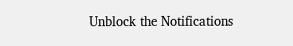Unblock the Notifications